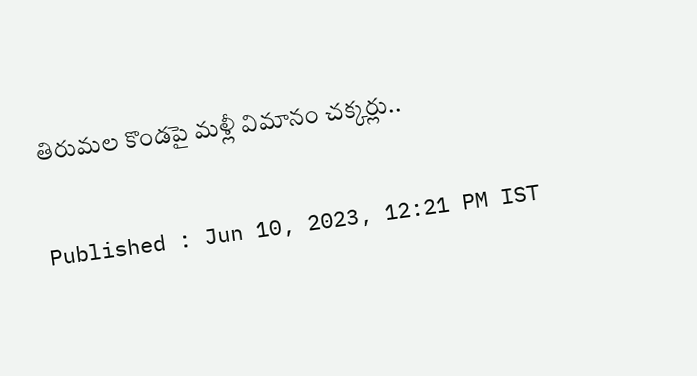తిరుమల కొండపై మళ్లీ విమానం చక్కర్లు..

Published : Jun 10, 2023, 12:21 PM IST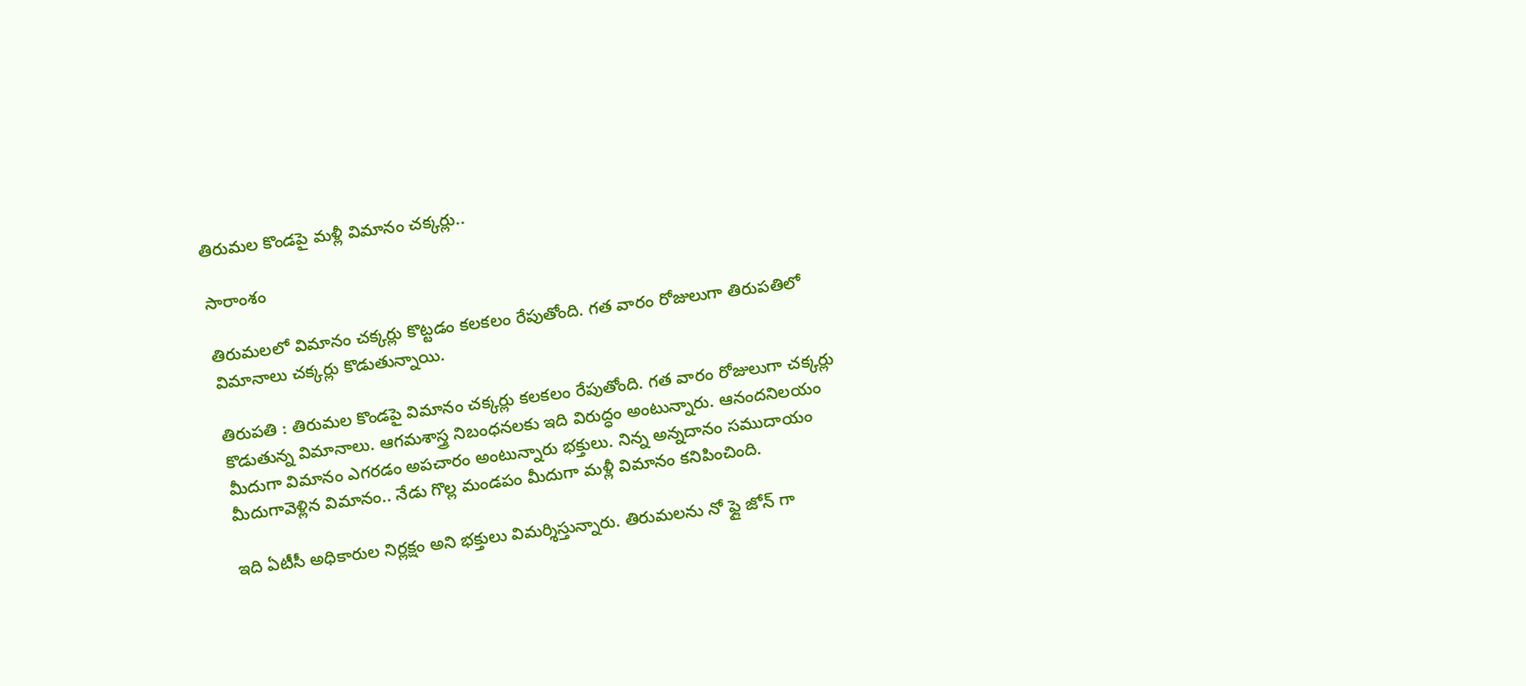తిరుమల కొండపై మళ్లీ విమానం చక్కర్లు..

సారాంశం

తిరుమలలో విమానం చక్కర్లు కొట్టడం కలకలం రేపుతోంది. గత వారం రోజులుగా తిరుపతిలో విమానాలు చక్కర్లు కొడుతున్నాయి.

తిరుపతి : తిరుమల కొండపై విమానం చక్కర్లు కలకలం రేపుతోంది. గత వారం రోజులుగా చక్కర్లు కొడుతున్న విమానాలు. ఆగమశాస్త్ర నిబంధనలకు ఇది విరుద్ధం అంటున్నారు. ఆనందనిలయం మీదుగా విమానం ఎగరడం అపచారం అంటున్నారు భక్తులు. నిన్న అన్నదానం సముదాయం మీదుగావెళ్లిన విమానం.. నేడు గొల్ల మండపం మీదుగా మళ్లీ విమానం కనిపించింది.

ఇది ఏటీసీ అధికారుల నిర్లక్షం అని భక్తులు విమర్శిస్తున్నారు. తిరుమలను నో ఫ్లై జోన్ గా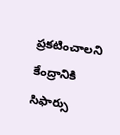ప్రకటించాలని కేంద్రానికి సిఫార్సు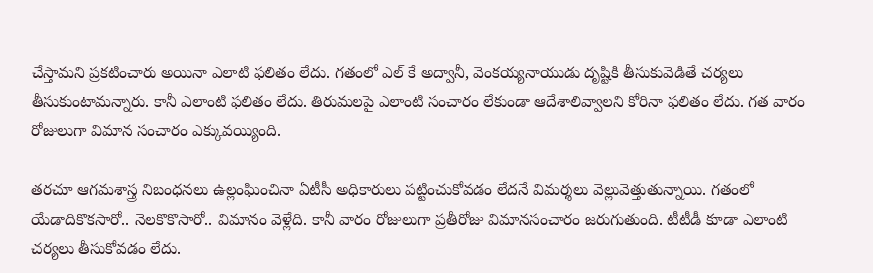చేస్తామని ప్రకటించారు అయినా ఎలాటి ఫలితం లేదు. గతంలో ఎల్ కే అద్వానీ, వెంకయ్యనాయుడు దృష్టికి తీసుకువెడితే చర్యలు తీసుకుంటామన్నారు. కానీ ఎలాంటి ఫలితం లేదు. తిరుమలపై ఎలాంటి సంచారం లేకుండా ఆదేశాలివ్వాలని కోరినా ఫలితం లేదు. గత వారం రోజులుగా విమాన సంచారం ఎక్కువయ్యింది.

తరచూ ఆగమశాస్త్ర నిబంధనలు ఉల్లంఘించినా ఏటీసీ అధికారులు పట్టించుకోవడం లేదనే విమర్శలు వెల్లువెత్తుతున్నాయి. గతంలో యేడాదికొకసారో.. నెలకొకొసారో.. విమానం వెళ్లేది. కానీ వారం రోజులుగా ప్రతీరోజు విమానసంచారం జరుగుతుంది. టీటీడీ కూడా ఎలాంటి చర్యలు తీసుకోవడం లేదు.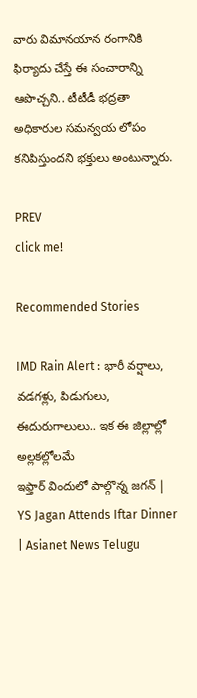వారు విమానయాన రంగానికి ఫిర్యాదు చేస్తే ఈ సంచారాన్ని ఆపొచ్చని.. టీటీడీ భద్రతా అధికారుల సమన్వయ లోపం కనిపిస్తుందని భక్తులు అంటున్నారు.

PREV
click me!

Recommended Stories

IMD Rain Alert : భారీ వర్షాలు, వడగళ్లు, పిడుగులు, ఈదురుగాలులు.. ఇక ఈ జిల్లాల్లో అల్లకల్లోలమే
ఇఫ్తార్ విందులో పాల్గొన్న జగన్ | YS Jagan Attends Iftar Dinner | Asianet News Telugu